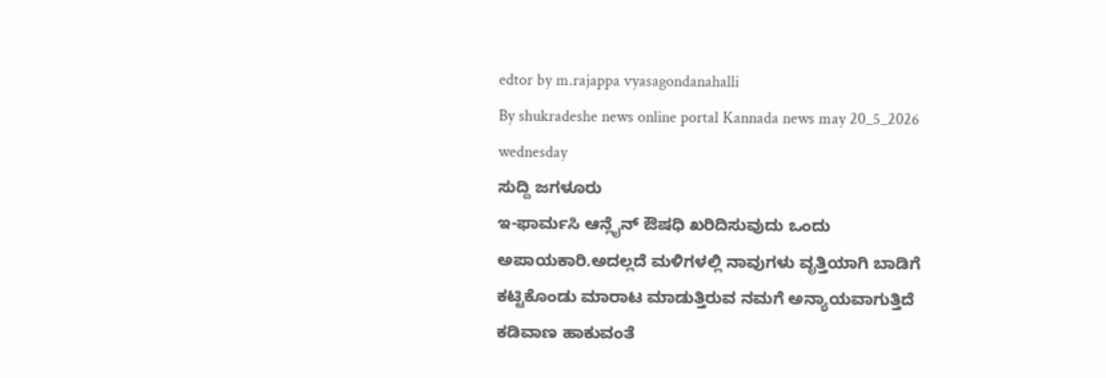edtor by m.rajappa vyasagondanahalli
By shukradeshe news online portal Kannada news may 20_5_2026 wednesday
ಸುದ್ದಿ ಜಗಳೂರು
ಇ-ಫಾರ್ಮಸಿ ಆನ್ಲೈನ್ ಔಷಧಿ ಖರಿದಿಸುವುದು ಒಂದು ಅಪಾಯಕಾರಿ.ಅದಲ್ಲದೆ ಮಳಿಗಳಲ್ಲಿ ನಾವುಗಳು ವೃತ್ತಿಯಾಗಿ ಬಾಡಿಗೆ ಕಟ್ಟಿಕೊಂಡು ಮಾರಾಟ ಮಾಡುತ್ತಿರುವ ನಮಗೆ ಅನ್ಯಾಯವಾಗುತ್ತಿದೆ ಕಡಿವಾಣ ಹಾಕುವಂತೆ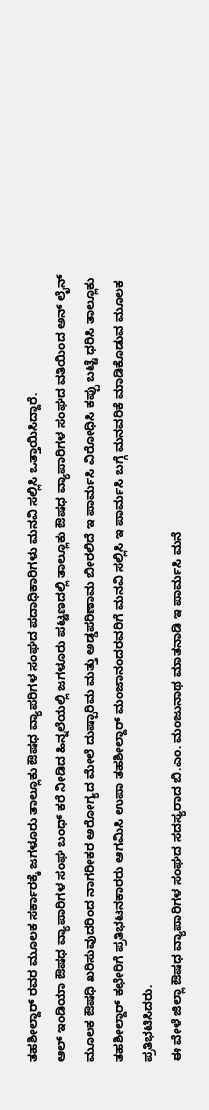ತಹಶೀಲ್ದಾರ್ ರವರ ಮೂಲಕ ಸರ್ಕಾರಕ್ಕೆ ಜಗಳೂರು ತಾಲ್ಲೂಕು ಔಷಧ ವ್ಯಾಪರಿಗಳ ಸಂಘದ ಪದಾಧಿಕಾರಿಗಳು ಮನವಿ ಸಲ್ಲಿಸಿ ಒತ್ತಾಯಿಸಿದ್ದಾರೆ.
ಆಲ್ ಇಂಡಿಯಾ ಔಷಧ ವ್ಯಾಪಾರಿಗಳ ಸಂಘ ಬಂಧ್ ಕರೆ ನೀಡಿದ ಹಿನ್ನಲೆಯಲ್ಲಿ ಜಗಳೂರು ಪಟ್ಟಣದಲ್ಲಿ ತಾಲ್ಲೂಕು ಔಷಧ ವ್ಯಾಪಾರಿಗಳ ಸಂಘದ ವತಿಯಿಂದ ಅನ್ ಲೈನ್ ಮೂಲಕ ಔಷಧಿ ಖರಿಸುವುದರಿಂದ ನಾಗರೀಕರ ಅರೋಗ್ಯದ ಮೇಲೆ ದುಷ್ಪಾರಿಮ ಮತ್ತು ಅಡ್ಡಪರಿಣಾಮ ಬೀರಲಿದೆ ಇ ಪಾರ್ಮಸಿ ವಿರೋಧಿಸಿ ಕಪ್ಪು ಬಟ್ಟೆ ಧರಿಸಿ ತಾಲ್ಲೂಕು ತಹಶೀಲ್ದಾರ್ ಕಛೇರಿಗೆ ಪ್ರತಿಭಟನಕಾರರು ಆಗಮಿಸಿ ಉಪಾ ತಹಶೀಲ್ದಾರ್ ಮಂಜಾನಂದರವರಿಗೆ ಮನವಿ ಸಲ್ಲಿಸಿ ಇ ಪಾರ್ಮಸಿ ಬಗ್ಗೆ ಮನವರಿಕೆ ಮಾಡಿಕೊಡುವ ಮೂಲಕ ಪ್ರತಿಭಟಿಸಿದರು.
ಈ ವೇಳೆ ಜಿಲ್ಲಾ ಔಷಧ ವ್ಯಾಪಾರಿಗಳ ಸಂಘದ ಸದಸ್ಯರಾದ ಬಿ.ಎಂ. ಮಂಜುನಾಥ ಮಾತನಾಡಿ ಇ ಪಾರ್ಮಸಿ ಮನೆ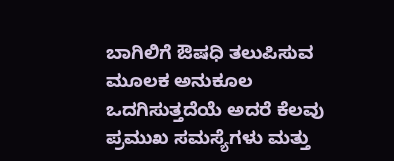ಬಾಗಿಲಿಗೆ ಔಷಧಿ ತಲುಪಿಸುವ ಮೂಲಕ ಅನುಕೂಲ ಒದಗಿಸುತ್ತದೆಯೆ ಅದರೆ ಕೆಲವು ಪ್ರಮುಖ ಸಮಸ್ಯೆಗಳು ಮತ್ತು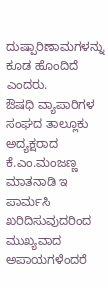ದುಷ್ಪಾರಿಣಾಮಗಳನ್ನು ಕೂಡ ಹೊಂದಿದೆ ಎಂದರು.
ಔಷಧಿ ವ್ಯಾಪಾರಿಗಳ ಸಂಘದ ತಾಲ್ಲೂಕು ಅದ್ಯಕ್ಷರಾದ ಕೆ.ಎಂ.ಮಂಜಣ್ಣ ಮಾತನಾಡಿ ಇ ಪಾರ್ಮಸಿ ಖರಿದಿಸುವುದರಿಂದ ಮುಖ್ಯವಾದ ಅಪಾಯಗಳೆಂದರೆ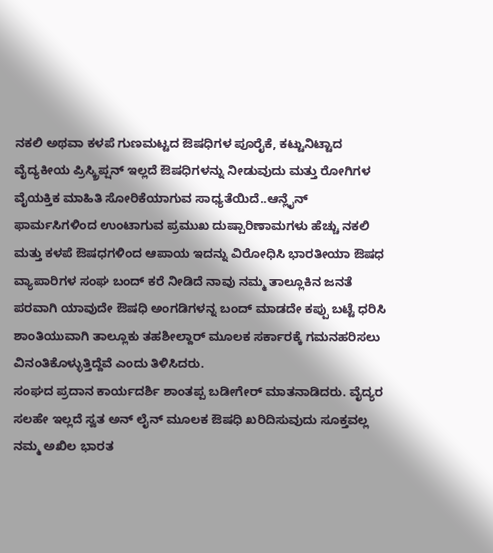ನಕಲಿ ಅಥವಾ ಕಳಪೆ ಗುಣಮಟ್ಟದ ಔಷಧಿಗಳ ಪೂರೈಕೆ, ಕಟ್ಟುನಿಟ್ಟಾದ ವೈದ್ಯಕೀಯ ಪ್ರಿಸ್ಕ್ರಿಪ್ಷನ್ ಇಲ್ಲದೆ ಔಷಧಿಗಳನ್ನು ನೀಡುವುದು ಮತ್ತು ರೋಗಿಗಳ ವೈಯಕ್ತಿಕ ಮಾಹಿತಿ ಸೋರಿಕೆಯಾಗುವ ಸಾಧ್ಯತೆಯಿದೆ..ಆನ್ಲೈನ್ ಫಾರ್ಮಸಿಗಳಿಂದ ಉಂಟಾಗುವ ಪ್ರಮುಖ ದುಷ್ಪಾರಿಣಾಮಗಳು ಹೆಚ್ಚು ನಕಲಿ ಮತ್ತು ಕಳಪೆ ಔಷಧಗಳಿಂದ ಆಪಾಯ ಇದನ್ನು ವಿರೋಧಿಸಿ ಭಾರತೀಯಾ ಔಷಧ ವ್ಯಾಪಾರಿಗಳ ಸಂಘ ಬಂದ್ ಕರೆ ನೀಡಿದೆ ನಾವು ನಮ್ಮ ತಾಲ್ಲೂಕಿನ ಜನತೆ ಪರವಾಗಿ ಯಾವುದೇ ಔಷಧಿ ಅಂಗಡಿಗಳನ್ನ ಬಂದ್ ಮಾಡದೇ ಕಪ್ಪು ಬಟ್ಟೆ ಧರಿಸಿ ಶಾಂತಿಯುವಾಗಿ ತಾಲ್ಲೂಕು ತಹಶೀಲ್ದಾರ್ ಮೂಲಕ ಸರ್ಕಾರಕ್ಕೆ ಗಮನಹರಿಸಲು ವಿನಂತಿಕೊಳ್ಳುತ್ತಿದ್ದೆವೆ ಎಂದು ತಿಳಿಸಿದರು.
ಸಂಘದ ಪ್ರದಾನ ಕಾರ್ಯದರ್ಶಿ ಶಾಂತಪ್ಪ ಬಡೀಗೇರ್ ಮಾತನಾಡಿದರು. ವೈದ್ಯರ ಸಲಹೇ ಇಲ್ಲದೆ ಸ್ವತ ಅನ್ ಲೈನ್ ಮೂಲಕ ಔಷಧಿ ಖರಿದಿಸುವುದು ಸೂಕ್ತವಲ್ಲ ನಮ್ಮ ಅಖಿಲ ಭಾರತ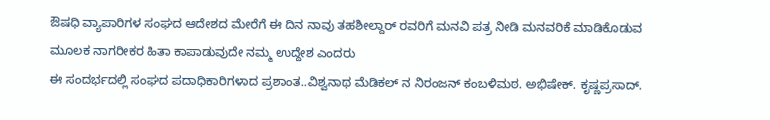ಔಷಧಿ ವ್ಯಾಪಾರಿಗಳ ಸಂಘದ ಆದೇಶದ ಮೇರೆಗೆ ಈ ದಿನ ನಾವು ತಹಶೀಲ್ದಾರ್ ರವರಿಗೆ ಮನವಿ ಪತ್ರ ನೀಡಿ ಮನವರಿಕೆ ಮಾಡಿಕೊಡುವ ಮೂಲಕ ನಾಗರೀಕರ ಹಿತಾ ಕಾಪಾಡುವುದೇ ನಮ್ಮ ಉದ್ದೇಶ ಎಂದರು
ಈ ಸಂದರ್ಭದಲ್ಲಿ ಸಂಘದ ಪದಾಧಿಕಾರಿಗಳಾದ ಪ್ರಶಾಂತ..ವಿಶ್ವನಾಥ ಮೆಡಿಕಲ್ ನ ನಿರಂಜನ್ ಕಂಬಳಿಮಠ. ಅಭಿಷೇಕ್. ಕೃಷ್ಣಪ್ರಸಾದ್.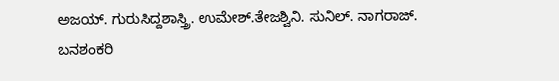ಅಜಯ್. ಗುರುಸಿದ್ದಶಾಸ್ತ್ರಿ. ಉಮೇಶ್.ತೇಜಶ್ವಿನಿ. ಸುನಿಲ್. ನಾಗರಾಜ್. ಬನಶಂಕರಿ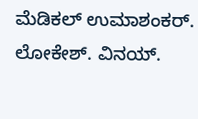ಮೆಡಿಕಲ್ ಉಮಾಶಂಕರ್. ಲೋಕೇಶ್. ವಿನಯ್.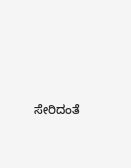ಸೇರಿದಂತೆ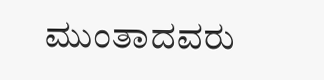ಮುಂತಾದವರು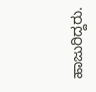ಹಾಜುರಿದ್ದರು.